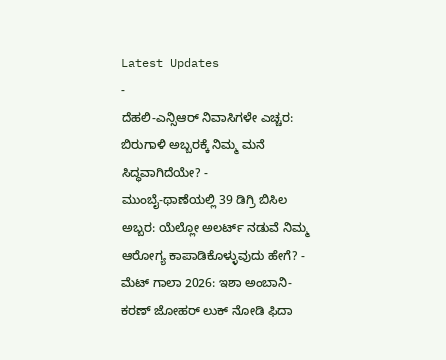Latest Updates
-
ದೆಹಲಿ-ಎನ್ಸಿಆರ್ ನಿವಾಸಿಗಳೇ ಎಚ್ಚರ: ಬಿರುಗಾಳಿ ಅಬ್ಬರಕ್ಕೆ ನಿಮ್ಮ ಮನೆ ಸಿದ್ಧವಾಗಿದೆಯೇ? -
ಮುಂಬೈ-ಥಾಣೆಯಲ್ಲಿ 39 ಡಿಗ್ರಿ ಬಿಸಿಲ ಅಬ್ಬರ: ಯೆಲ್ಲೋ ಅಲರ್ಟ್ ನಡುವೆ ನಿಮ್ಮ ಆರೋಗ್ಯ ಕಾಪಾಡಿಕೊಳ್ಳುವುದು ಹೇಗೆ? -
ಮೆಟ್ ಗಾಲಾ 2026: ಇಶಾ ಅಂಬಾನಿ-ಕರಣ್ ಜೋಹರ್ ಲುಕ್ ನೋಡಿ ಫಿದಾ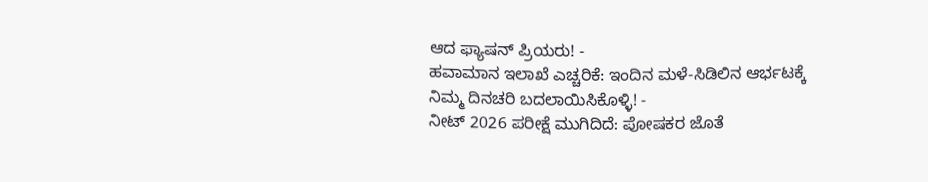ಆದ ಫ್ಯಾಷನ್ ಪ್ರಿಯರು! -
ಹವಾಮಾನ ಇಲಾಖೆ ಎಚ್ಚರಿಕೆ: ಇಂದಿನ ಮಳೆ-ಸಿಡಿಲಿನ ಆರ್ಭಟಕ್ಕೆ ನಿಮ್ಮ ದಿನಚರಿ ಬದಲಾಯಿಸಿಕೊಳ್ಳಿ! -
ನೀಟ್ 2026 ಪರೀಕ್ಷೆ ಮುಗಿದಿದೆ: ಪೋಷಕರ ಜೊತೆ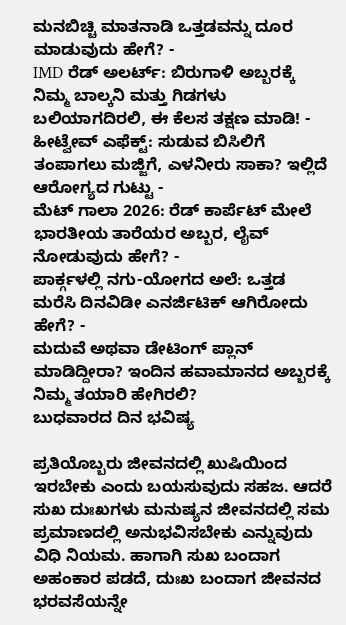ಮನಬಿಚ್ಚಿ ಮಾತನಾಡಿ ಒತ್ತಡವನ್ನು ದೂರ ಮಾಡುವುದು ಹೇಗೆ? -
IMD ರೆಡ್ ಅಲರ್ಟ್: ಬಿರುಗಾಳಿ ಅಬ್ಬರಕ್ಕೆ ನಿಮ್ಮ ಬಾಲ್ಕನಿ ಮತ್ತು ಗಿಡಗಳು ಬಲಿಯಾಗದಿರಲಿ, ಈ ಕೆಲಸ ತಕ್ಷಣ ಮಾಡಿ! -
ಹೀಟ್ವೇವ್ ಎಫೆಕ್ಟ್: ಸುಡುವ ಬಿಸಿಲಿಗೆ ತಂಪಾಗಲು ಮಜ್ಜಿಗೆ, ಎಳನೀರು ಸಾಕಾ? ಇಲ್ಲಿದೆ ಆರೋಗ್ಯದ ಗುಟ್ಟು -
ಮೆಟ್ ಗಾಲಾ 2026: ರೆಡ್ ಕಾರ್ಪೆಟ್ ಮೇಲೆ ಭಾರತೀಯ ತಾರೆಯರ ಅಬ್ಬರ, ಲೈವ್ ನೋಡುವುದು ಹೇಗೆ? -
ಪಾರ್ಕ್ಗಳಲ್ಲಿ ನಗು-ಯೋಗದ ಅಲೆ: ಒತ್ತಡ ಮರೆಸಿ ದಿನವಿಡೀ ಎನರ್ಜಿಟಿಕ್ ಆಗಿರೋದು ಹೇಗೆ? -
ಮದುವೆ ಅಥವಾ ಡೇಟಿಂಗ್ ಪ್ಲಾನ್ ಮಾಡಿದ್ದೀರಾ? ಇಂದಿನ ಹವಾಮಾನದ ಅಬ್ಬರಕ್ಕೆ ನಿಮ್ಮ ತಯಾರಿ ಹೇಗಿರಲಿ?
ಬುಧವಾರದ ದಿನ ಭವಿಷ್ಯ

ಪ್ರತಿಯೊಬ್ಬರು ಜೀವನದಲ್ಲಿ ಖುಷಿಯಿಂದ ಇರಬೇಕು ಎಂದು ಬಯಸುವುದು ಸಹಜ. ಆದರೆ ಸುಖ ದುಃಖಗಳು ಮನುಷ್ಯನ ಜೀವನದಲ್ಲಿ ಸಮ ಪ್ರಮಾಣದಲ್ಲಿ ಅನುಭವಿಸಬೇಕು ಎನ್ನುವುದು ವಿಧಿ ನಿಯಮ. ಹಾಗಾಗಿ ಸುಖ ಬಂದಾಗ ಅಹಂಕಾರ ಪಡದೆ, ದುಃಖ ಬಂದಾಗ ಜೀವನದ ಭರವಸೆಯನ್ನೇ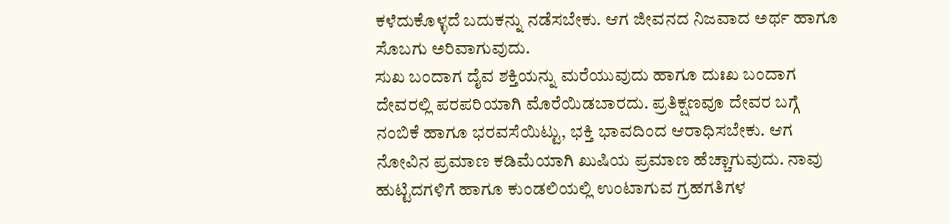ಕಳೆದುಕೊಳ್ಳದೆ ಬದುಕನ್ನು ನಡೆಸಬೇಕು. ಆಗ ಜೀವನದ ನಿಜವಾದ ಅರ್ಥ ಹಾಗೂ ಸೊಬಗು ಅರಿವಾಗುವುದು.
ಸುಖ ಬಂದಾಗ ದೈವ ಶಕ್ತಿಯನ್ನು ಮರೆಯುವುದು ಹಾಗೂ ದುಃಖ ಬಂದಾಗ ದೇವರಲ್ಲಿ ಪರಪರಿಯಾಗಿ ಮೊರೆಯಿಡಬಾರದು. ಪ್ರತಿಕ್ಷಣವೂ ದೇವರ ಬಗ್ಗೆ ನಂಬಿಕೆ ಹಾಗೂ ಭರವಸೆಯಿಟ್ಟು, ಭಕ್ತಿ ಭಾವದಿಂದ ಆರಾಧಿಸಬೇಕು. ಆಗ ನೋವಿನ ಪ್ರಮಾಣ ಕಡಿಮೆಯಾಗಿ ಖುಷಿಯ ಪ್ರಮಾಣ ಹೆಚ್ಚಾಗುವುದು. ನಾವು ಹುಟ್ಟಿದಗಳಿಗೆ ಹಾಗೂ ಕುಂಡಲಿಯಲ್ಲಿ ಉಂಟಾಗುವ ಗ್ರಹಗತಿಗಳ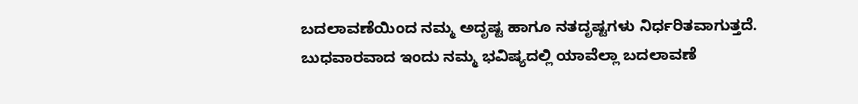ಬದಲಾವಣೆಯಿಂದ ನಮ್ಮ ಅದೃಷ್ಟ ಹಾಗೂ ನತದೃಷ್ಟಗಳು ನಿರ್ಧರಿತವಾಗುತ್ತದೆ. ಬುಧವಾರವಾದ ಇಂದು ನಮ್ಮ ಭವಿಷ್ಯದಲ್ಲಿ ಯಾವೆಲ್ಲಾ ಬದಲಾವಣೆ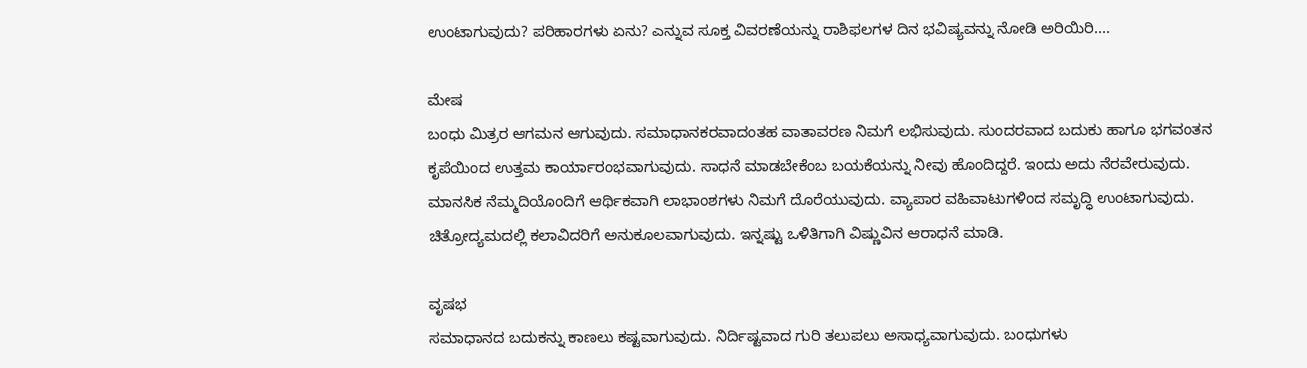ಉಂಟಾಗುವುದು? ಪರಿಹಾರಗಳು ಏನು? ಎನ್ನುವ ಸೂಕ್ತ ವಿವರಣೆಯನ್ನು ರಾಶಿಫಲಗಳ ದಿನ ಭವಿಷ್ಯವನ್ನು ನೋಡಿ ಅರಿಯಿರಿ....

ಮೇಷ
ಬಂಧು ಮಿತ್ರರ ಆಗಮನ ಆಗುವುದು. ಸಮಾಧಾನಕರವಾದಂತಹ ವಾತಾವರಣ ನಿಮಗೆ ಲಭಿಸುವುದು. ಸುಂದರವಾದ ಬದುಕು ಹಾಗೂ ಭಗವಂತನ ಕೃಪೆಯಿಂದ ಉತ್ತಮ ಕಾರ್ಯಾರಂಭವಾಗುವುದು. ಸಾಧನೆ ಮಾಡಬೇಕೆಂಬ ಬಯಕೆಯನ್ನು ನೀವು ಹೊಂದಿದ್ದರೆ. ಇಂದು ಅದು ನೆರವೇರುವುದು. ಮಾನಸಿಕ ನೆಮ್ಮದಿಯೊಂದಿಗೆ ಆರ್ಥಿಕವಾಗಿ ಲಾಭಾಂಶಗಳು ನಿಮಗೆ ದೊರೆಯುವುದು. ವ್ಯಾಪಾರ ವಹಿವಾಟುಗಳಿಂದ ಸಮೃದ್ಧಿ ಉಂಟಾಗುವುದು. ಚಿತ್ರೋದ್ಯಮದಲ್ಲಿ ಕಲಾವಿದರಿಗೆ ಅನುಕೂಲವಾಗುವುದು. ಇನ್ನಷ್ಟು ಒಳಿತಿಗಾಗಿ ವಿಷ್ಣುವಿನ ಆರಾಧನೆ ಮಾಡಿ.

ವೃಷಭ
ಸಮಾಧಾನದ ಬದುಕನ್ನು ಕಾಣಲು ಕಷ್ಟವಾಗುವುದು. ನಿರ್ದಿಷ್ಟವಾದ ಗುರಿ ತಲುಪಲು ಅಸಾಧ್ಯವಾಗುವುದು. ಬಂಧುಗಳು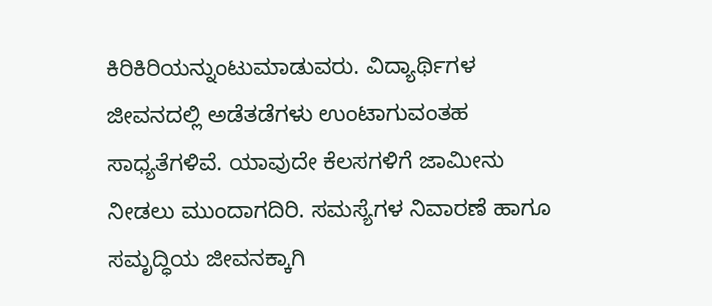ಕಿರಿಕಿರಿಯನ್ನುಂಟುಮಾಡುವರು. ವಿದ್ಯಾರ್ಥಿಗಳ ಜೀವನದಲ್ಲಿ ಅಡೆತಡೆಗಳು ಉಂಟಾಗುವಂತಹ ಸಾಧ್ಯತೆಗಳಿವೆ. ಯಾವುದೇ ಕೆಲಸಗಳಿಗೆ ಜಾಮೀನು ನೀಡಲು ಮುಂದಾಗದಿರಿ. ಸಮಸ್ಯೆಗಳ ನಿವಾರಣೆ ಹಾಗೂ ಸಮೃದ್ಧಿಯ ಜೀವನಕ್ಕಾಗಿ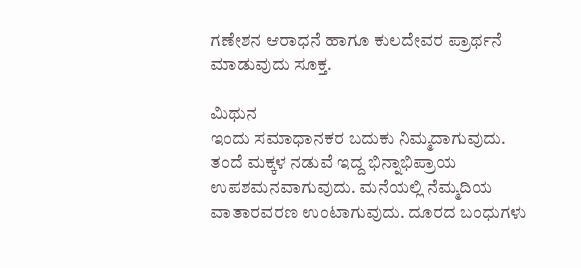ಗಣೇಶನ ಆರಾಧನೆ ಹಾಗೂ ಕುಲದೇವರ ಪ್ರಾರ್ಥನೆ ಮಾಡುವುದು ಸೂಕ್ತ.

ಮಿಥುನ
ಇಂದು ಸಮಾಧಾನಕರ ಬದುಕು ನಿಮ್ಮದಾಗುವುದು. ತಂದೆ ಮಕ್ಕಳ ನಡುವೆ ಇದ್ದ ಭಿನ್ನಾಭಿಪ್ರಾಯ ಉಪಶಮನವಾಗುವುದು. ಮನೆಯಲ್ಲಿ ನೆಮ್ಮದಿಯ ವಾತಾರವರಣ ಉಂಟಾಗುವುದು. ದೂರದ ಬಂಧುಗಳು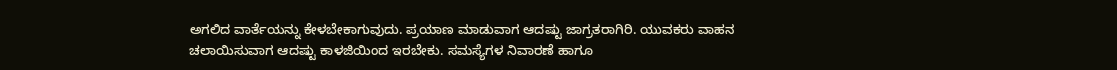ಅಗಲಿದ ವಾರ್ತೆಯನ್ನು ಕೇಳಬೇಕಾಗುವುದು. ಪ್ರಯಾಣ ಮಾಡುವಾಗ ಆದಷ್ಟು ಜಾಗ್ರತರಾಗಿರಿ. ಯುವಕರು ವಾಹನ ಚಲಾಯಿಸುವಾಗ ಆದಷ್ಟು ಕಾಳಜಿಯಿಂದ ಇರಬೇಕು. ಸಮಸ್ಯೆಗಳ ನಿವಾರಣೆ ಹಾಗೂ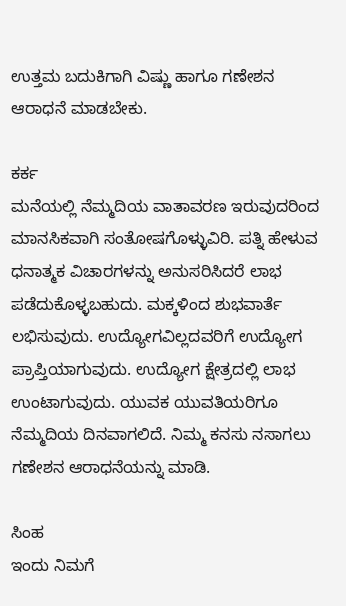ಉತ್ತಮ ಬದುಕಿಗಾಗಿ ವಿಷ್ಣು ಹಾಗೂ ಗಣೇಶನ ಆರಾಧನೆ ಮಾಡಬೇಕು.

ಕರ್ಕ
ಮನೆಯಲ್ಲಿ ನೆಮ್ಮದಿಯ ವಾತಾವರಣ ಇರುವುದರಿಂದ ಮಾನಸಿಕವಾಗಿ ಸಂತೋಷಗೊಳ್ಳುವಿರಿ. ಪತ್ನಿ ಹೇಳುವ ಧನಾತ್ಮಕ ವಿಚಾರಗಳನ್ನು ಅನುಸರಿಸಿದರೆ ಲಾಭ ಪಡೆದುಕೊಳ್ಳಬಹುದು. ಮಕ್ಕಳಿಂದ ಶುಭವಾರ್ತೆ ಲಭಿಸುವುದು. ಉದ್ಯೋಗವಿಲ್ಲದವರಿಗೆ ಉದ್ಯೋಗ ಪ್ರಾಪ್ತಿಯಾಗುವುದು. ಉದ್ಯೋಗ ಕ್ಷೇತ್ರದಲ್ಲಿ ಲಾಭ ಉಂಟಾಗುವುದು. ಯುವಕ ಯುವತಿಯರಿಗೂ ನೆಮ್ಮದಿಯ ದಿನವಾಗಲಿದೆ. ನಿಮ್ಮ ಕನಸು ನಸಾಗಲು ಗಣೇಶನ ಆರಾಧನೆಯನ್ನು ಮಾಡಿ.

ಸಿಂಹ
ಇಂದು ನಿಮಗೆ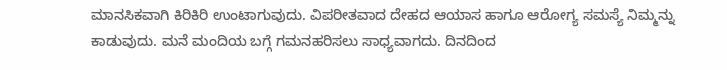ಮಾನಸಿಕವಾಗಿ ಕಿರಿಕಿರಿ ಉಂಟಾಗುವುದು. ವಿಪರೀತವಾದ ದೇಹದ ಆಯಾಸ ಹಾಗೂ ಆರೋಗ್ಯ ಸಮಸ್ಯೆ ನಿಮ್ಮನ್ನು ಕಾಡುವುದು. ಮನೆ ಮಂದಿಯ ಬಗ್ಗೆ ಗಮನಹರಿಸಲು ಸಾಧ್ಯವಾಗದು. ದಿನದಿಂದ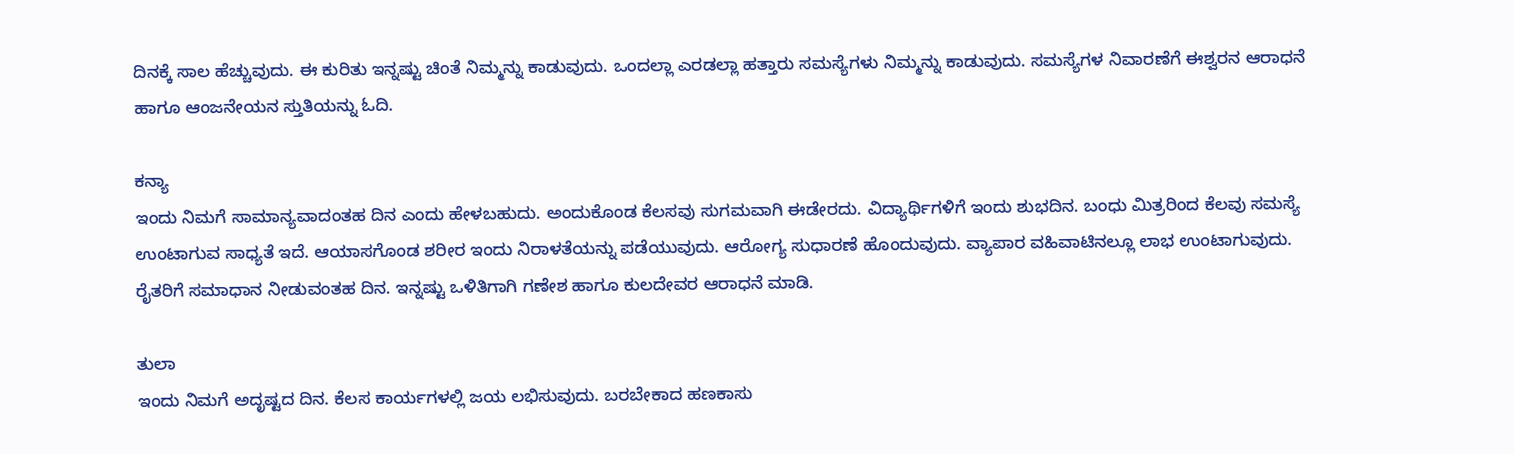ದಿನಕ್ಕೆ ಸಾಲ ಹೆಚ್ಚುವುದು. ಈ ಕುರಿತು ಇನ್ನಷ್ಟು ಚಿಂತೆ ನಿಮ್ಮನ್ನು ಕಾಡುವುದು. ಒಂದಲ್ಲಾ ಎರಡಲ್ಲಾ ಹತ್ತಾರು ಸಮಸ್ಯೆಗಳು ನಿಮ್ಮನ್ನು ಕಾಡುವುದು. ಸಮಸ್ಯೆಗಳ ನಿವಾರಣೆಗೆ ಈಶ್ವರನ ಆರಾಧನೆ ಹಾಗೂ ಆಂಜನೇಯನ ಸ್ತುತಿಯನ್ನು ಓದಿ.

ಕನ್ಯಾ
ಇಂದು ನಿಮಗೆ ಸಾಮಾನ್ಯವಾದಂತಹ ದಿನ ಎಂದು ಹೇಳಬಹುದು. ಅಂದುಕೊಂಡ ಕೆಲಸವು ಸುಗಮವಾಗಿ ಈಡೇರದು. ವಿದ್ಯಾರ್ಥಿಗಳಿಗೆ ಇಂದು ಶುಭದಿನ. ಬಂಧು ಮಿತ್ರರಿಂದ ಕೆಲವು ಸಮಸ್ಯೆ ಉಂಟಾಗುವ ಸಾಧ್ಯತೆ ಇದೆ. ಆಯಾಸಗೊಂಡ ಶರೀರ ಇಂದು ನಿರಾಳತೆಯನ್ನು ಪಡೆಯುವುದು. ಆರೋಗ್ಯ ಸುಧಾರಣೆ ಹೊಂದುವುದು. ವ್ಯಾಪಾರ ವಹಿವಾಟಿನಲ್ಲೂ ಲಾಭ ಉಂಟಾಗುವುದು. ರೈತರಿಗೆ ಸಮಾಧಾನ ನೀಡುವಂತಹ ದಿನ. ಇನ್ನಷ್ಟು ಒಳಿತಿಗಾಗಿ ಗಣೇಶ ಹಾಗೂ ಕುಲದೇವರ ಆರಾಧನೆ ಮಾಡಿ.

ತುಲಾ
ಇಂದು ನಿಮಗೆ ಅದೃಷ್ಟದ ದಿನ. ಕೆಲಸ ಕಾರ್ಯಗಳಲ್ಲಿ ಜಯ ಲಭಿಸುವುದು. ಬರಬೇಕಾದ ಹಣಕಾಸು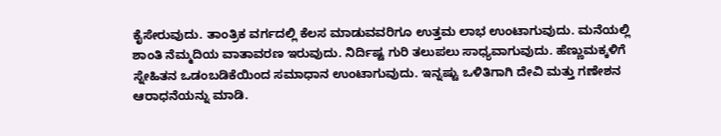ಕೈಸೇರುವುದು. ತಾಂತ್ರಿಕ ವರ್ಗದಲ್ಲಿ ಕೆಲಸ ಮಾಡುವವರಿಗೂ ಉತ್ತಮ ಲಾಭ ಉಂಟಾಗುವುದು. ಮನೆಯಲ್ಲಿ ಶಾಂತಿ ನೆಮ್ಮದಿಯ ವಾತಾವರಣ ಇರುವುದು. ನಿರ್ದಿಷ್ಟ ಗುರಿ ತಲುಪಲು ಸಾಧ್ಯವಾಗುವುದು. ಹೆಣ್ಣುಮಕ್ಕಳಿಗೆ ಸ್ನೇಹಿತನ ಒಡಂಬಡಿಕೆಯಿಂದ ಸಮಾಧಾನ ಉಂಟಾಗುವುದು. ಇನ್ನಷ್ಟು ಒಳಿತಿಗಾಗಿ ದೇವಿ ಮತ್ತು ಗಣೇಶನ ಆರಾಧನೆಯನ್ನು ಮಾಡಿ.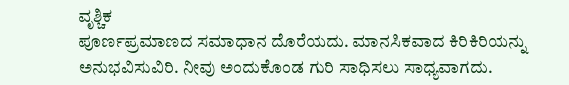ವೃಶ್ಚಿಕ
ಪೂರ್ಣಪ್ರಮಾಣದ ಸಮಾಧಾನ ದೊರೆಯದು. ಮಾನಸಿಕವಾದ ಕಿರಿಕಿರಿಯನ್ನು ಅನುಭವಿಸುವಿರಿ. ನೀವು ಅಂದುಕೊಂಡ ಗುರಿ ಸಾಧಿಸಲು ಸಾಧ್ಯವಾಗದು.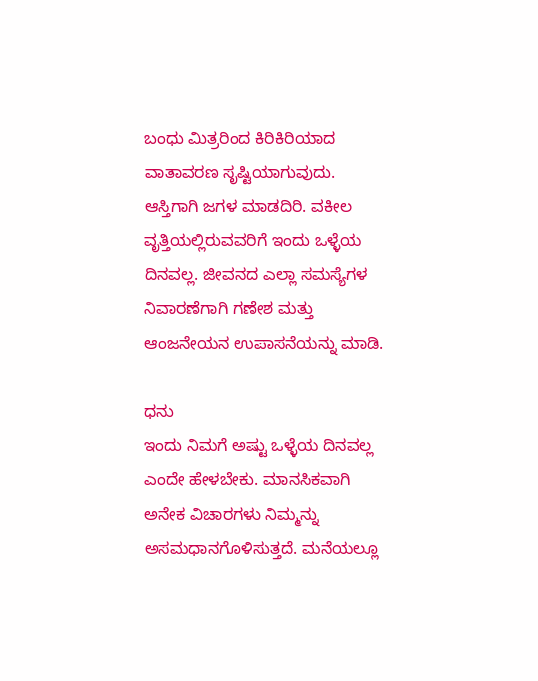ಬಂಧು ಮಿತ್ರರಿಂದ ಕಿರಿಕಿರಿಯಾದ ವಾತಾವರಣ ಸೃಷ್ಟಿಯಾಗುವುದು. ಆಸ್ತಿಗಾಗಿ ಜಗಳ ಮಾಡದಿರಿ. ವಕೀಲ ವೃತ್ತಿಯಲ್ಲಿರುವವರಿಗೆ ಇಂದು ಒಳ್ಳೆಯ ದಿನವಲ್ಲ. ಜೀವನದ ಎಲ್ಲಾ ಸಮಸ್ಯೆಗಳ ನಿವಾರಣೆಗಾಗಿ ಗಣೇಶ ಮತ್ತು ಆಂಜನೇಯನ ಉಪಾಸನೆಯನ್ನು ಮಾಡಿ.

ಧನು
ಇಂದು ನಿಮಗೆ ಅಷ್ಟು ಒಳ್ಳೆಯ ದಿನವಲ್ಲ ಎಂದೇ ಹೇಳಬೇಕು. ಮಾನಸಿಕವಾಗಿ ಅನೇಕ ವಿಚಾರಗಳು ನಿಮ್ಮನ್ನು ಅಸಮಧಾನಗೊಳಿಸುತ್ತದೆ. ಮನೆಯಲ್ಲೂ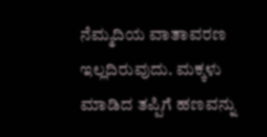ನೆಮ್ಮದಿಯ ವಾತಾವರಣ ಇಲ್ಲದಿರುವುದು. ಮಕ್ಕಳು ಮಾಡಿದ ತಪ್ಪಿಗೆ ಹಣವನ್ನು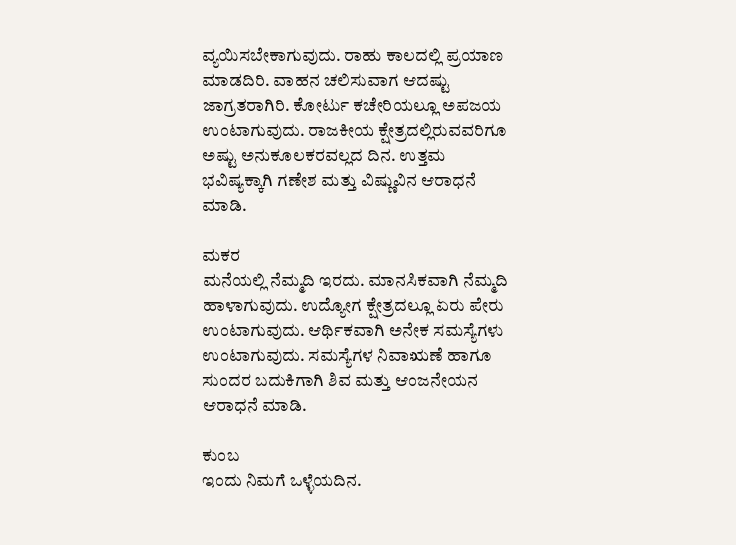ವ್ಯಯಿಸಬೇಕಾಗುವುದು. ರಾಹು ಕಾಲದಲ್ಲಿ ಪ್ರಯಾಣ ಮಾಡದಿರಿ. ವಾಹನ ಚಲಿಸುವಾಗ ಆದಷ್ಟು ಜಾಗ್ರತರಾಗಿರಿ. ಕೋರ್ಟು ಕಚೇರಿಯಲ್ಲೂ ಅಪಜಯ ಉಂಟಾಗುವುದು. ರಾಜಕೀಯ ಕ್ಷೇತ್ರದಲ್ಲಿರುವವರಿಗೂ ಅಷ್ಟು ಅನುಕೂಲಕರವಲ್ಲದ ದಿನ. ಉತ್ತಮ ಭವಿಷ್ಯಕ್ಕಾಗಿ ಗಣೇಶ ಮತ್ತು ವಿಷ್ಣುವಿನ ಆರಾಧನೆ ಮಾಡಿ.

ಮಕರ
ಮನೆಯಲ್ಲಿ ನೆಮ್ಮದಿ ಇರದು. ಮಾನಸಿಕವಾಗಿ ನೆಮ್ಮದಿ ಹಾಳಾಗುವುದು. ಉದ್ಯೋಗ ಕ್ಷೇತ್ರದಲ್ಲೂ ಏರು ಪೇರು ಉಂಟಾಗುವುದು. ಆರ್ಥಿಕವಾಗಿ ಅನೇಕ ಸಮಸ್ಯೆಗಳು ಉಂಟಾಗುವುದು. ಸಮಸ್ಯೆಗಳ ನಿವಾಋಣೆ ಹಾಗೂ ಸುಂದರ ಬದುಕಿಗಾಗಿ ಶಿವ ಮತ್ತು ಆಂಜನೇಯನ ಆರಾಧನೆ ಮಾಡಿ.

ಕುಂಬ
ಇಂದು ನಿಮಗೆ ಒಳ್ಳೆಯದಿನ.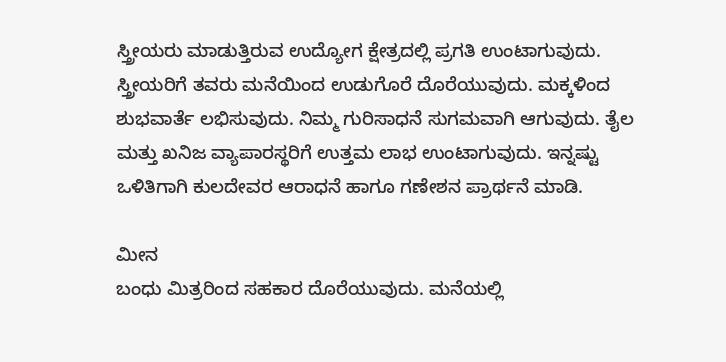ಸ್ತ್ರೀಯರು ಮಾಡುತ್ತಿರುವ ಉದ್ಯೋಗ ಕ್ಷೇತ್ರದಲ್ಲಿ ಪ್ರಗತಿ ಉಂಟಾಗುವುದು. ಸ್ತ್ರೀಯರಿಗೆ ತವರು ಮನೆಯಿಂದ ಉಡುಗೊರೆ ದೊರೆಯುವುದು. ಮಕ್ಕಳಿಂದ ಶುಭವಾರ್ತೆ ಲಭಿಸುವುದು. ನಿಮ್ಮ ಗುರಿಸಾಧನೆ ಸುಗಮವಾಗಿ ಆಗುವುದು. ತೈಲ ಮತ್ತು ಖನಿಜ ವ್ಯಾಪಾರಸ್ಥರಿಗೆ ಉತ್ತಮ ಲಾಭ ಉಂಟಾಗುವುದು. ಇನ್ನಷ್ಟು ಒಳಿತಿಗಾಗಿ ಕುಲದೇವರ ಆರಾಧನೆ ಹಾಗೂ ಗಣೇಶನ ಪ್ರಾರ್ಥನೆ ಮಾಡಿ.

ಮೀನ
ಬಂಧು ಮಿತ್ರರಿಂದ ಸಹಕಾರ ದೊರೆಯುವುದು. ಮನೆಯಲ್ಲಿ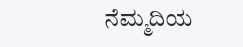ನೆಮ್ಮದಿಯ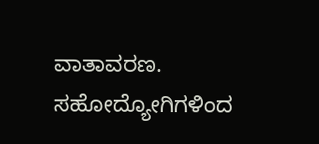ವಾತಾವರಣ. ಸಹೋದ್ಯೋಗಿಗಳಿಂದ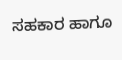ಸಹಕಾರ ಹಾಗೂ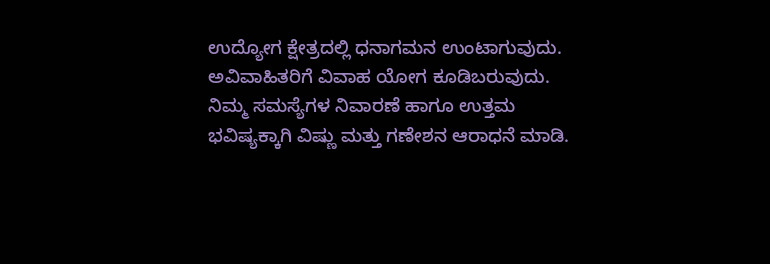ಉದ್ಯೋಗ ಕ್ಷೇತ್ರದಲ್ಲಿ ಧನಾಗಮನ ಉಂಟಾಗುವುದು. ಅವಿವಾಹಿತರಿಗೆ ವಿವಾಹ ಯೋಗ ಕೂಡಿಬರುವುದು. ನಿಮ್ಮ ಸಮಸ್ಯೆಗಳ ನಿವಾರಣೆ ಹಾಗೂ ಉತ್ತಮ ಭವಿಷ್ಯಕ್ಕಾಗಿ ವಿಷ್ಣು ಮತ್ತು ಗಣೇಶನ ಆರಾಧನೆ ಮಾಡಿ.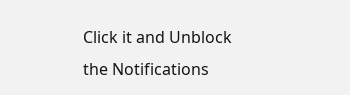Click it and Unblock the Notifications